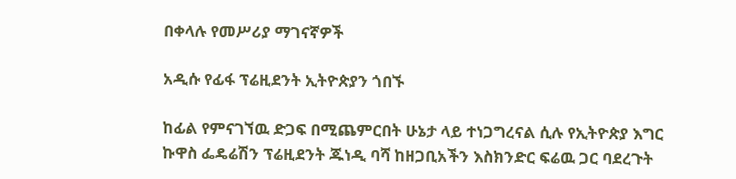በቀላሉ የመሥሪያ ማገናኛዎች

አዲሱ የፊፋ ፕሬዚደንት ኢትዮጵያን ጎበኙ

ከፊል የምናገኘዉ ድጋፍ በሚጨምርበት ሁኔታ ላይ ተነጋግረናል ሲሉ የኢትዮጵያ እግር ኩዋስ ፌዴሬሽን ፕሬዚደንት ጁነዲ ባሻ ከዘጋቢአችን እስክንድር ፍሬዉ ጋር ባደረጉት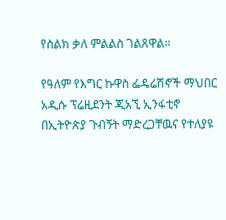የስልክ ቃለ ምልልስ ገልጸዋል።

የዓለም የእግር ኩዋስ ፌዴሬሽኖች ማህበር አዲሱ ፕሬዚደንት ጂአኚ ኢንፋቲኖ በኢትዮጵያ ጉብኝት ማድረጋቸዉና የተለያዩ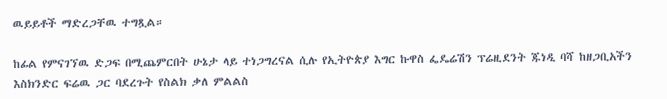ዉይይቶች ማድረጋቸዉ ተግጿል።

ከፊል የምናገኘዉ ድጋፍ በሚጨምርበት ሁኔታ ላይ ተነጋግረናል ሲሉ የኢትዮጵያ እግር ኩዋስ ፌዴሬሽን ፕሬዚደንት ጁነዲ ባሻ ከዘጋቢአችን እስክንድር ፍሬዉ ጋር ባደረጉት የስልክ ቃለ ምልልስ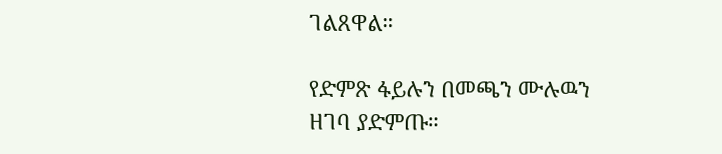ገልጸዋል።

የድምጽ ፋይሉን በመጫን ሙሉዉን ዘገባ ያድምጡ።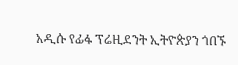አዲሱ የፊፋ ፕሬዚደንት ኢትዮጵያን ጎበኙ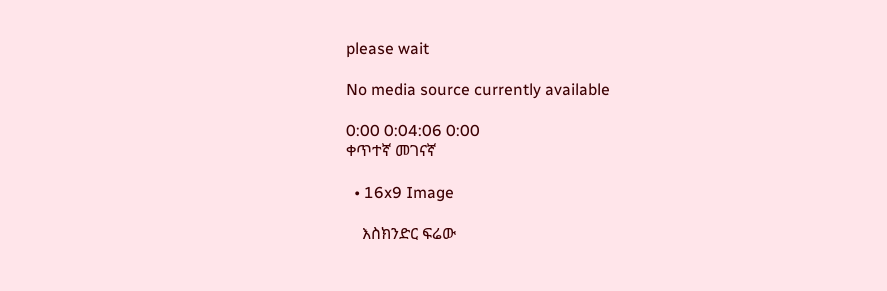please wait

No media source currently available

0:00 0:04:06 0:00
ቀጥተኛ መገናኛ

  • 16x9 Image

    እስክንድር ፍሬው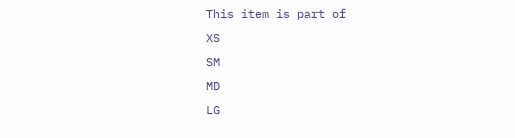This item is part of
XS
SM
MD
LG